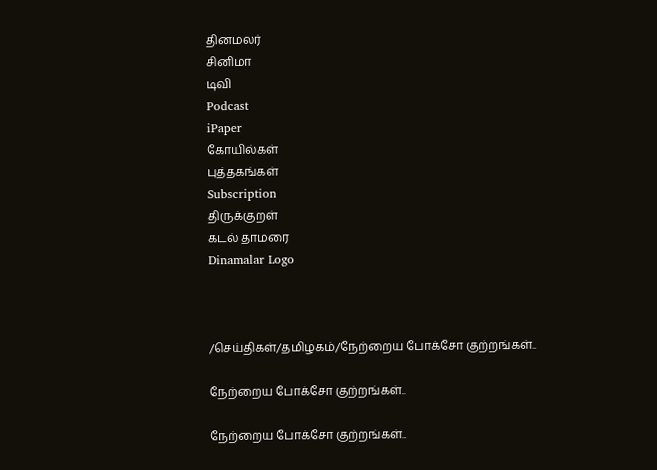தினமலர்
சினிமா
டிவி
Podcast
iPaper
கோயில்கள்
புத்தகங்கள்
Subscription
திருக்குறள்
கடல் தாமரை
Dinamalar Logo



/செய்திகள்/தமிழகம்/நேற்றைய போக்சோ குற்றங்கள்..

நேற்றைய போக்சோ குற்றங்கள்..

நேற்றைய போக்சோ குற்றங்கள்..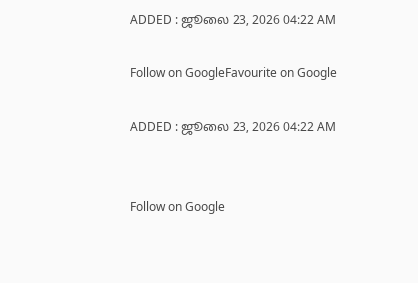ADDED : ஜூலை 23, 2026 04:22 AM

Follow on GoogleFavourite on Google

ADDED : ஜூலை 23, 2026 04:22 AM


Follow on Google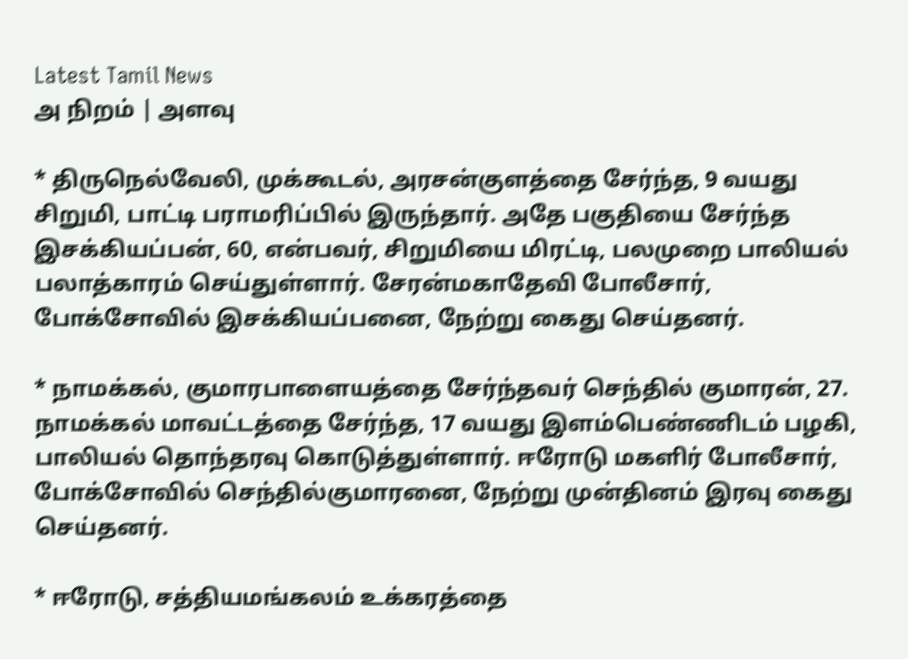Latest Tamil News
அ நிறம் | அளவு

* திருநெல்வேலி, முக்கூடல், அரசன்குளத்தை சேர்ந்த, 9 வயது சிறுமி, பாட்டி பராமரிப்பில் இருந்தார். அதே பகுதியை சேர்ந்த இசக்கியப்பன், 60, என்பவர், சிறுமியை மிரட்டி, பலமுறை பாலியல் பலாத்காரம் செய்துள்ளார். சேரன்மகாதேவி போலீசார், போக்சோவில் இசக்கியப்பனை, நேற்று கைது செய்தனர்.

* நாமக்கல், குமாரபாளையத்தை சேர்ந்தவர் செந்தில் குமாரன், 27. நாமக்கல் மாவட்டத்தை சேர்ந்த, 17 வயது இளம்பெண்ணிடம் பழகி, பாலியல் தொந்தரவு கொடுத்துள்ளார். ஈரோடு மகளிர் போலீசார், போக்சோவில் செந்தில்குமாரனை, நேற்று முன்தினம் இரவு கைது செய்தனர்.

* ஈரோடு, சத்தியமங்கலம் உக்கரத்தை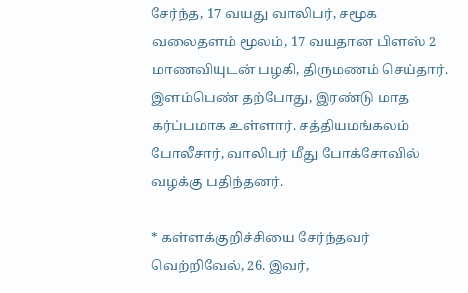சேர்ந்த, 17 வயது வாலிபர், சமூக வலைதளம் மூலம், 17 வயதான பிளஸ் 2 மாணவியுடன் பழகி, திருமணம் செய்தார். இளம்பெண் தற்போது, இரண்டு மாத கர்ப்பமாக உள்ளார். சத்தியமங்கலம் போலீசார், வாலிபர் மீது போக்சோவில் வழக்கு பதிந்தனர்.

* கள்ளக்குறிச்சியை சேர்ந்தவர் வெற்றிவேல், 26. இவர்,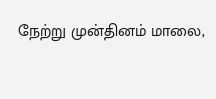நேற்று முன்தினம் மாலை,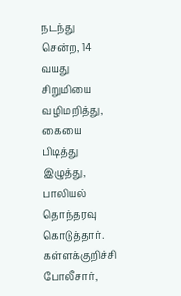நடந்து சென்ற, 14 வயது சிறுமியை வழிமறித்து, கையை பிடித்து இழுத்து, பாலியல் தொந்தரவு கொடுத்தார். கள்ளக்குறிச்சி போலீசார்,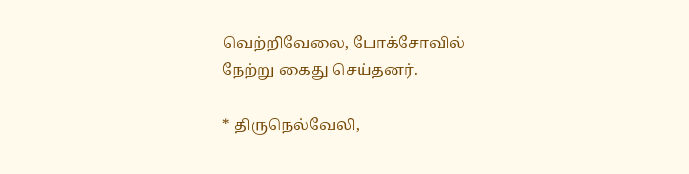வெற்றிவேலை, போக்சோவில் நேற்று கைது செய்தனர்.

* திருநெல்வேலி,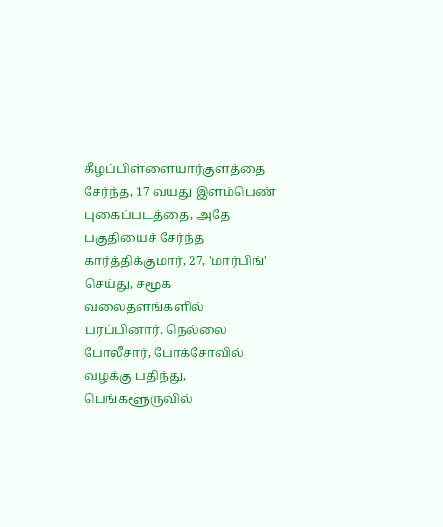கீழப்பிள்ளையார்குளத்தை சேர்ந்த, 17 வயது இளம்பெண் புகைப்படத்தை, அதே பகுதியைச் சேர்ந்த கார்த்திக்குமார், 27, 'மார்பிங்' செய்து, சமூக வலைதளங்களில் பரப்பினார். நெல்லை போலீசார், போக்சோவில் வழக்கு பதிந்து, பெங்களூருவில்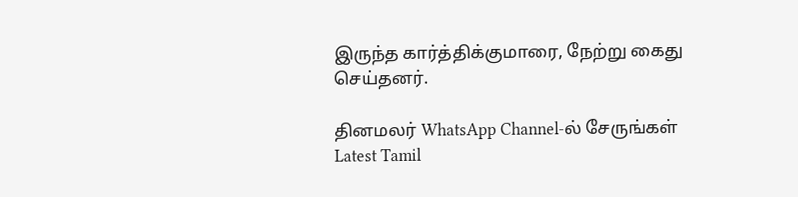இருந்த கார்த்திக்குமாரை, நேற்று கைது செய்தனர்.

தினமலர் WhatsApp Channel-ல் சேருங்கள்
Latest Tamil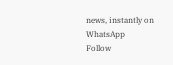news, instantly on WhatsApp
Follow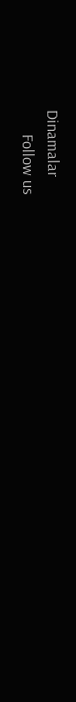Dinamalar
      Follow us